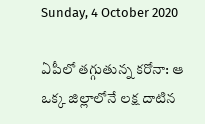Sunday, 4 October 2020

ఏపీలో తగ్గుతున్న కరోనా: ఆ ఒక్క జిల్లాలోనే లక్ష దాటిన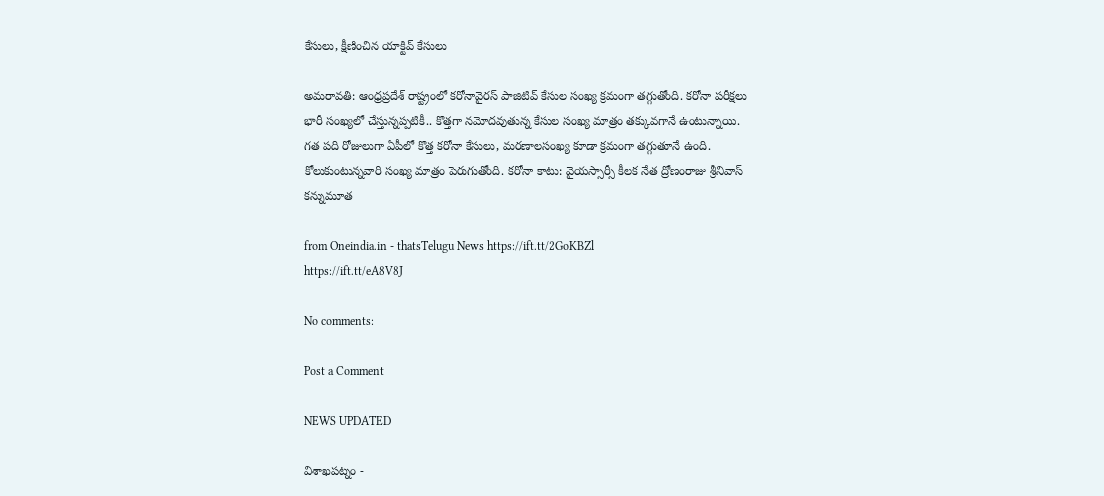కేసులు, క్షీణించిన యాక్టివ్ కేసులు

అమరావతి: ఆంధ్రప్రదేశ్ రాష్ట్రంలో కరోనావైరస్ పాజిటివ్ కేసుల సంఖ్య క్రమంగా తగ్గుతోంది. కరోనా పరీక్షలు భారీ సంఖ్యలో చేస్తున్నప్పటికీ.. కొత్తగా నమోదవుతున్న కేసుల సంఖ్య మాత్రం తక్కువగానే ఉంటున్నాయి. గత పది రోజులుగా ఏపీలో కొత్త కరోనా కేసులు, మరణాలసంఖ్య కూడా క్రమంగా తగ్గుతూనే ఉంది. కోలుకుంటున్నవారి సంఖ్య మాత్రం పెరుగుతోంది. కరోనా కాటు: వైయస్సార్సీ కీలక నేత ద్రోణంరాజు శ్రీనివాస్ కన్నుమూత

from Oneindia.in - thatsTelugu News https://ift.tt/2GoKBZl
https://ift.tt/eA8V8J

No comments:

Post a Comment

NEWS UPDATED

విశాఖపట్నం -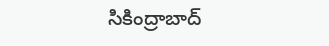సికింద్రాబాద్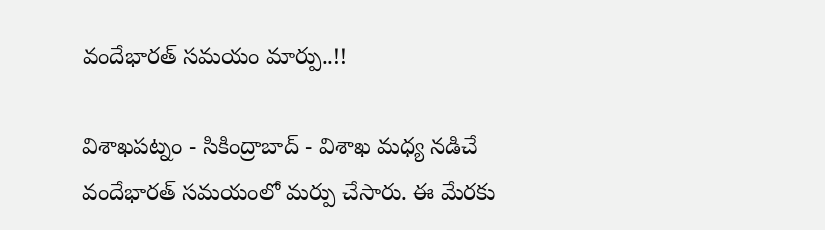వందేభారత్ సమయం మార్పు..!!

విశాఖపట్నం - సికింద్రాబాద్ - విశాఖ మధ్య నడిచే వందేభారత్ సమయంలో మర్పు చేసారు. ఈ మేరకు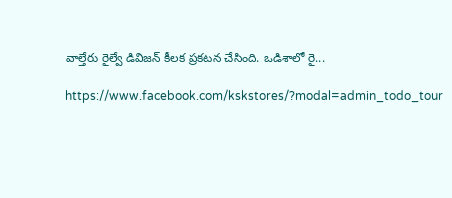వాల్తేరు రైల్వే డివిజన్ కీలక ప్రకటన చేసింది. ఒడిశాలో రై...

https://www.facebook.com/kskstores/?modal=admin_todo_tour